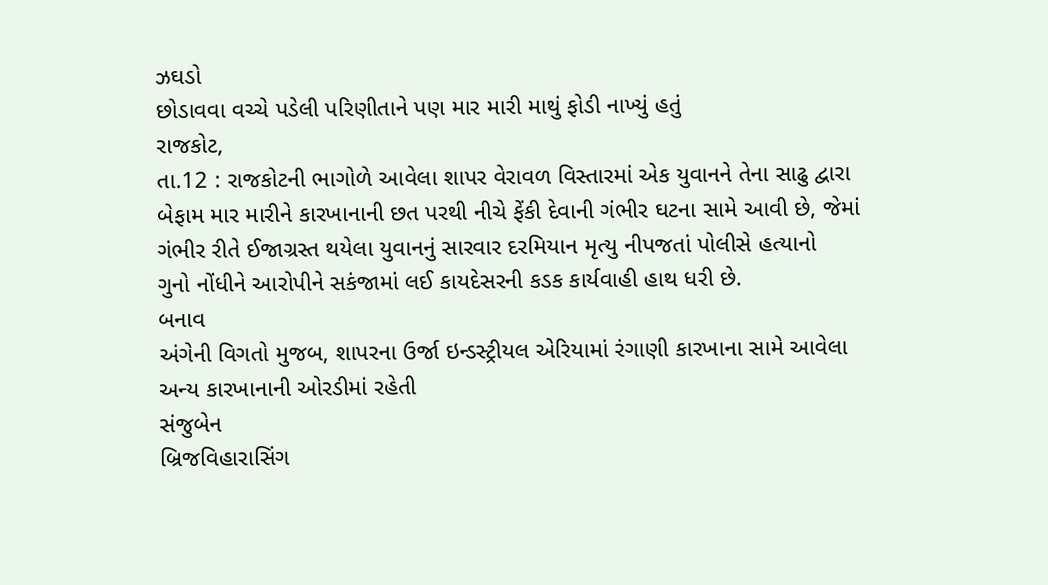ઝઘડો
છોડાવવા વચ્ચે પડેલી પરિણીતાને પણ માર મારી માથું ફોડી નાખ્યું હતું
રાજકોટ,
તા.12 : રાજકોટની ભાગોળે આવેલા શાપર વેરાવળ વિસ્તારમાં એક યુવાનને તેના સાઢુ દ્વારા
બેફામ માર મારીને કારખાનાની છત પરથી નીચે ફેંકી દેવાની ગંભીર ઘટના સામે આવી છે, જેમાં
ગંભીર રીતે ઈજાગ્રસ્ત થયેલા યુવાનનું સારવાર દરમિયાન મૃત્યુ નીપજતાં પોલીસે હત્યાનો
ગુનો નોંધીને આરોપીને સકંજામાં લઈ કાયદેસરની કડક કાર્યવાહી હાથ ધરી છે.
બનાવ
અંગેની વિગતો મુજબ, શાપરના ઉર્જા ઇન્ડસ્ટ્રીયલ એરિયામાં રંગાણી કારખાના સામે આવેલા
અન્ય કારખાનાની ઓરડીમાં રહેતી
સંજુબેન
બ્રિજવિહારાસિંગ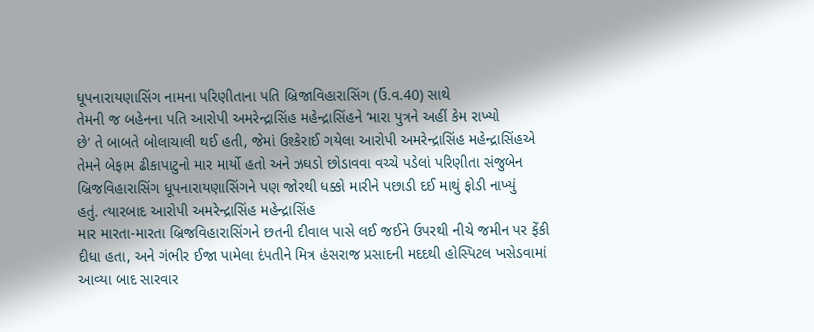ધૂપનારાયણાસિંગ નામના પરિણીતાના પતિ બ્રિજાવિહારાસિંગ (ઉં.વ.40) સાથે
તેમની જ બહેનના પતિ આરોપી અમરેન્દ્રાસિંહ મહેન્દ્રાસિંહને ‘મારા પુત્રને અહીં કેમ રાખ્યો
છે’ તે બાબતે બોલાચાલી થઈ હતી, જેમાં ઉશ્કેરાઈ ગયેલા આરોપી અમરેન્દ્રાસિંહ મહેન્દ્રાસિંહએ
તેમને બેફામ ઢીકાપાટુનો માર માર્યો હતો અને ઝઘડો છોડાવવા વચ્ચે પડેલાં પરિણીતા સંજુબેન
બ્રિજવિહારાસિંગ ધૂપનારાયણાસિંગને પણ જોરથી ધક્કો મારીને પછાડી દઈ માથું ફોડી નાખ્યું
હતું. ત્યારબાદ આરોપી અમરેન્દ્રાસિંહ મહેન્દ્રાસિંહ
માર મારતા-મારતા બ્રિજવિહારાસિંગને છતની દીવાલ પાસે લઈ જઈને ઉપરથી નીચે જમીન પર ફેંકી
દીધા હતા, અને ગંભીર ઈજા પામેલા દંપતીને મિત્ર હંસરાજ પ્રસાદની મદદથી હોસ્પિટલ ખસેડવામાં
આવ્યા બાદ સારવાર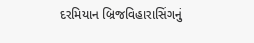દરમિયાન બ્રિજવિહારાસિંગનું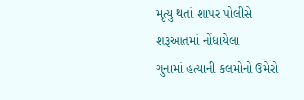મૃત્યુ થતાં શાપર પોલીસે શરૂઆતમાં નોંધાયેલા
ગુનામાં હત્યાની કલમોનો ઉમેરો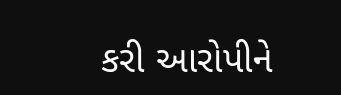કરી આરોપીને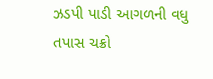ઝડપી પાડી આગળની વધુ તપાસ ચક્રો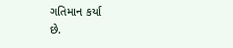ગતિમાન કર્યા
છે.